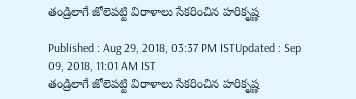తండ్రిలాగే జోలెపట్టి విరాళాలు సేకరించిన హరికృష్ణ

Published : Aug 29, 2018, 03:37 PM ISTUpdated : Sep 09, 2018, 11:01 AM IST
తండ్రిలాగే జోలెపట్టి విరాళాలు సేకరించిన హరికృష్ణ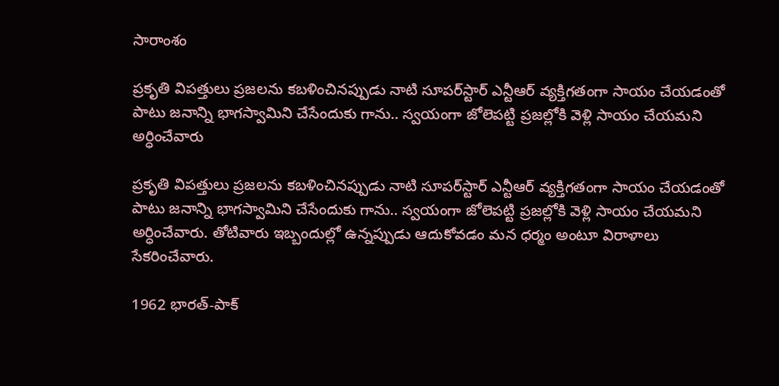సారాంశం

ప్రకృతి విపత్తులు ప్రజలను కబళించినప్పుడు నాటి సూపర్‌స్టార్ ఎన్టీఆర్ వ్యక్తిగతంగా సాయం చేయడంతో పాటు జనాన్ని భాగస్వామిని చేసేందుకు గాను.. స్వయంగా జోలెపట్టి ప్రజల్లోకి వెళ్లి సాయం చేయమని అర్ధించేవారు

ప్రకృతి విపత్తులు ప్రజలను కబళించినప్పుడు నాటి సూపర్‌స్టార్ ఎన్టీఆర్ వ్యక్తిగతంగా సాయం చేయడంతో పాటు జనాన్ని భాగస్వామిని చేసేందుకు గాను.. స్వయంగా జోలెపట్టి ప్రజల్లోకి వెళ్లి సాయం చేయమని అర్ధించేవారు. తోటివారు ఇబ్బందుల్లో ఉన్నప్పుడు ఆదుకోవడం మన ధర్మం అంటూ విరాళాలు సేకరించేవారు.

1962 భారత్-పాక్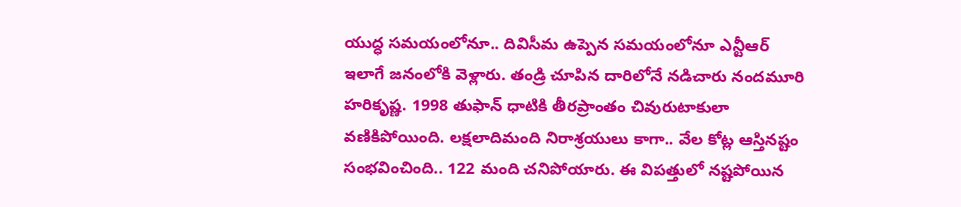యుద్ధ సమయంలోనూ.. దివిసీమ ఉప్పెన సమయంలోనూ ఎన్టీఆర్ ఇలాగే జనంలోకి వెళ్లారు. తండ్రి చూపిన దారిలోనే నడిచారు నందమూరి హరికృష్ణ. 1998 తుఫాన్ ధాటికి తీరప్రాంతం చివురుటాకులా వణికిపోయింది. లక్షలాదిమంది నిరాశ్రయులు కాగా.. వేల కోట్ల ఆస్తినష్టం సంభవించింది.. 122 మంది చనిపోయారు. ఈ విపత్తులో నష్టపోయిన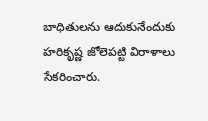బాధితులను ఆదుకునేందుకు హరికృష్ణ జోలెపట్టి విరాళాలు సేకరించారు.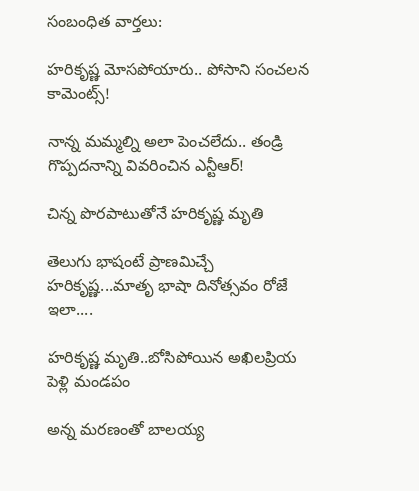సంబంధిత వార్తలు:

హరికృష్ణ మోసపోయారు.. పోసాని సంచలన కామెంట్స్!

నాన్న మమ్మల్ని అలా పెంచలేదు.. తండ్రి గొప్పదనాన్ని వివరించిన ఎన్టీఆర్!

చిన్న పొరపాటుతోనే హరికృష్ణ మృతి

తెలుగు భాషంటే ప్రాణమిచ్చే హరికృష్ణ...మాతృ భాషా దినోత్సవం రోజే ఇలా....

హరికృష్ణ మృతి..బోసిపోయిన అఖిలప్రియ పెళ్లి మండపం

అన్న మరణంతో బాలయ్య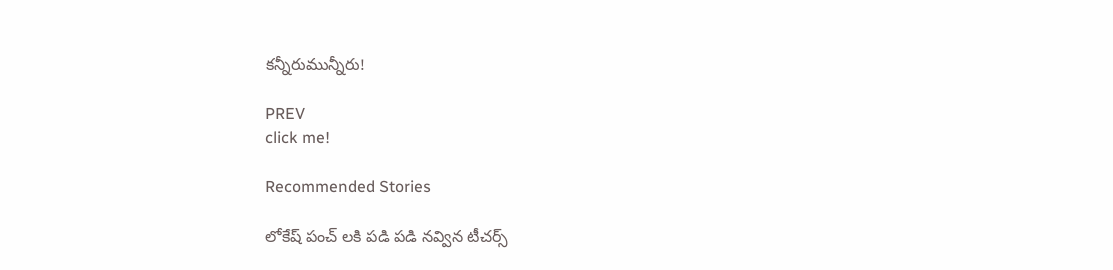కన్నీరుమున్నీరు!

PREV
click me!

Recommended Stories

లోకేష్ పంచ్ లకి పడి పడి నవ్విన టీచర్స్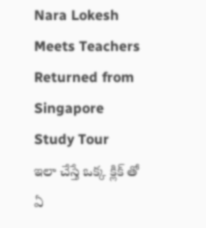Nara Lokesh Meets Teachers Returned from Singapore Study Tour
ఇలా చేస్తే ఒక్క క్లిక్ తో ఏ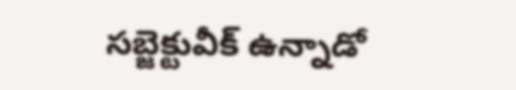సబ్జెక్టువీక్ ఉన్నాడో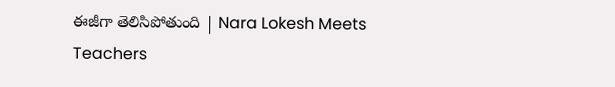ఈజీగా తెలిసిపోతుంది | Nara Lokesh Meets Teachers